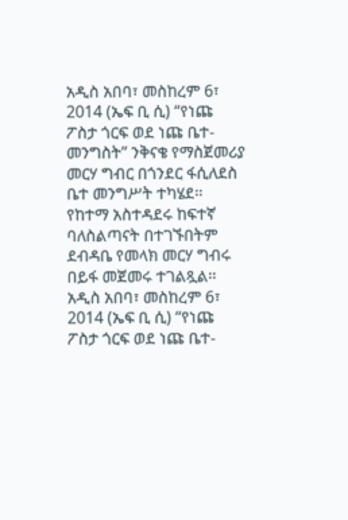አዲስ አበባ፣ መስከረም 6፣ 2014 (ኤፍ ቢ ሲ) “የነጩ ፖስታ ጎርፍ ወደ ነጩ ቤተ-መንግስት” ንቅናቄ የማስጀመሪያ መርሃ ግብር በጎንደር ፋሲለደስ ቤተ መንግሥት ተካሄደ፡፡
የከተማ አስተዳደሩ ከፍተኛ ባለስልጣናት በተገኙበትም ደብዳቤ የመላክ መርሃ ግብሩ በይፋ መጀመሩ ተገልጿል፡፡
አዲስ አበባ፣ መስከረም 6፣ 2014 (ኤፍ ቢ ሲ) “የነጩ ፖስታ ጎርፍ ወደ ነጩ ቤተ-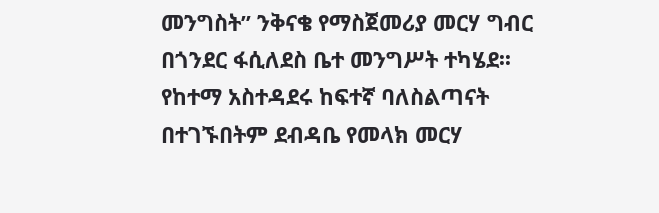መንግስት” ንቅናቄ የማስጀመሪያ መርሃ ግብር በጎንደር ፋሲለደስ ቤተ መንግሥት ተካሄደ፡፡
የከተማ አስተዳደሩ ከፍተኛ ባለስልጣናት በተገኙበትም ደብዳቤ የመላክ መርሃ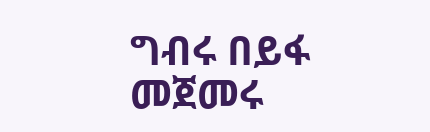ግብሩ በይፋ መጀመሩ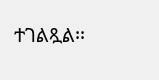ተገልጿል፡፡